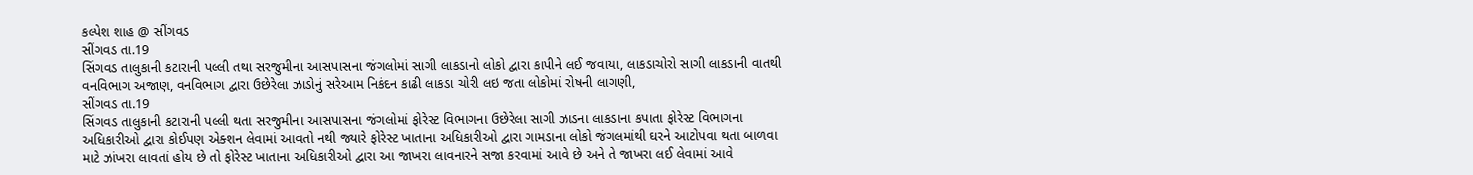કલ્પેશ શાહ @ સીંગવડ
સીંગવડ તા.19
સિંગવડ તાલુકાની કટારાની પલ્લી તથા સરજુમીના આસપાસના જંગલોમાં સાગી લાકડાનો લોકો દ્વારા કાપીને લઈ જવાયા, લાકડાચોરો સાગી લાકડાની વાતથી વનવિભાગ અજાણ, વનવિભાગ દ્વારા ઉછેરેલા ઝાડોનું સરેઆમ નિકંદન કાઢી લાકડા ચોરી લઇ જતા લોકોમાં રોષની લાગણી,
સીંગવડ તા.19
સિંગવડ તાલુકાની કટારાની પલ્લી થતા સરજુમીના આસપાસના જંગલોમાં ફોરેસ્ટ વિભાગના ઉછેરેલા સાગી ઝાડના લાકડાના કપાતા ફોરેસ્ટ વિભાગના અધિકારીઓ દ્વારા કોઈપણ એક્શન લેવામાં આવતો નથી જ્યારે ફોરેસ્ટ ખાતાના અધિકારીઓ દ્વારા ગામડાના લોકો જંગલમાંથી ઘરને આટોપવા થતા બાળવા માટે ઝાંખરા લાવતાં હોય છે તો ફોરેસ્ટ ખાતાના અધિકારીઓ દ્વારા આ જાખરા લાવનારને સજા કરવામાં આવે છે અને તે જાખરા લઈ લેવામાં આવે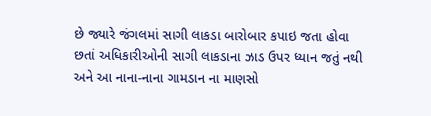છે જ્યારે જંગલમાં સાગી લાકડા બારોબાર કપાઇ જતા હોવા છતાં અધિકારીઓની સાગી લાકડાના ઝાડ ઉપર ધ્યાન જતું નથી અને આ નાના-નાના ગામડાન ના માણસો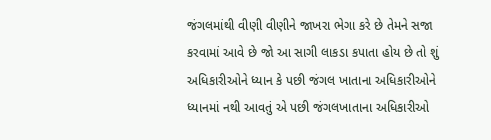જંગલમાંથી વીણી વીણીને જાખરા ભેગા કરે છે તેમને સજા કરવામાં આવે છે જો આ સાગી લાકડા કપાતા હોય છે તો શું અધિકારીઓને ધ્યાન કે પછી જંગલ ખાતાના અધિકારીઓને ધ્યાનમાં નથી આવતું એ પછી જંગલખાતાના અધિકારીઓ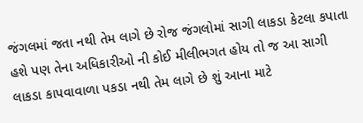જંગલમાં જતા નથી તેમ લાગે છે રોજ જંગલોમાં સાગી લાકડા કેટલા કપાતા હશે પણ તેના અધિકારીઓ ની કોઈ મીલીભગત હોય તો જ આ સાગી લાકડા કાપવાવાળા પકડા નથી તેમ લાગે છે શું આના માટે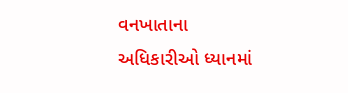વનખાતાના અધિકારીઓ ધ્યાનમાં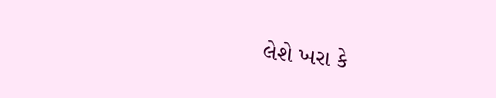લેશે ખરા કે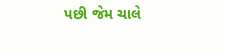પછી જેમ ચાલે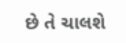છે તે ચાલશે